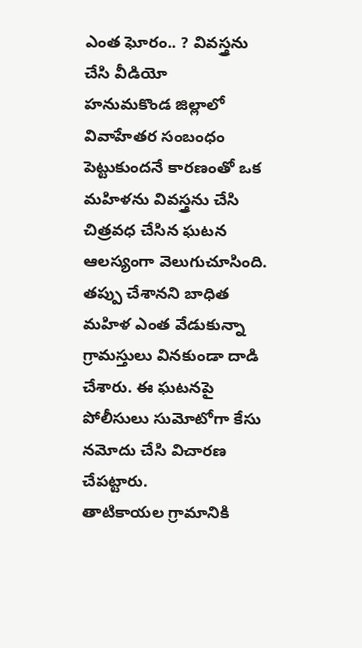ఎంత ఘోరం.. ? వివస్త్రను చేసి వీడియో
హనుమకొండ జిల్లాలో వివాహేతర సంబంధం పెట్టుకుందనే కారణంతో ఒక మహిళను వివస్త్రను చేసి చిత్రవధ చేసిన ఘటన ఆలస్యంగా వెలుగుచూసింది. తప్పు చేశానని బాధిత మహిళ ఎంత వేడుకున్నా గ్రామస్తులు వినకుండా దాడి చేశారు. ఈ ఘటనపై పోలీసులు సుమోటోగా కేసు నమోదు చేసి విచారణ చేపట్టారు.
తాటికాయల గ్రామానికి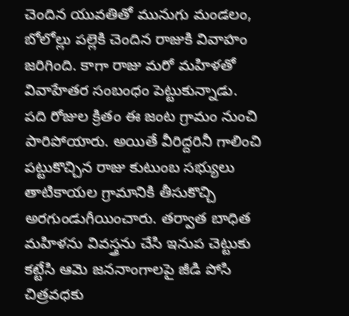చెందిన యువతితో మునుగు మండలం, బోలోల్లు పల్లెకి చెందిన రాజుకి వివాహం జరిగింది. కాగా రాజు మరో మహిళతో వివాహేతర సంబంధం పెట్టుకున్నాడు. పది రోజుల క్రితం ఈ జంట గ్రామం నుంచి పారిపోయారు. అయితే వీరిద్దరినీ గాలించి పట్టుకొచ్చిన రాజు కుటుంబ సభ్యులు తాటికాయల గ్రామానికి తీసుకొచ్చి అరగుండుగీయించారు. తర్వాత బాధిత మహిళను వివస్త్రను చేసి ఇనుప చెట్టుకు కట్టేసి ఆమె జననాంగాలపై జీడి పోసి చిత్రవధకు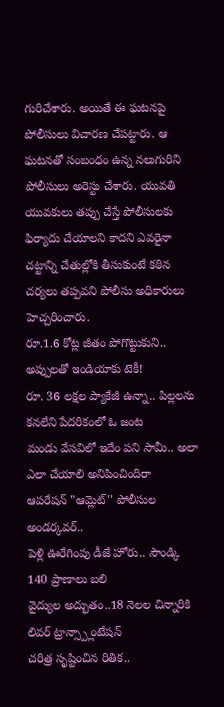గురిచేశారు. అయితే ఈ ఘటనపై పోలీసులు విచారణ చేపట్టారు. ఆ ఘటనతో సంబంధం ఉన్న నలుగురిని పోలీసులు అరెస్టు చేశారు. యువతి యువకులు తప్పు చేస్తే పోలీసులకు ఫిర్యాదు చేయాలని కాదని ఎవరైనా చట్టాన్ని చేతుల్లోకి తీసుకుంటే కఠిన చర్యలు తప్పవని పోలీసు అధికారులు హెచ్చరించారు.
రూ.1.6 కోట్ల జీతం పోగొట్టుకుని.. అప్పులతో ఇండియాకు టెకీ!
రూ. 36 లక్షల ప్యాకేజీ ఉన్నా.. పిల్లలను కనలేని పేదరికంలో ఓ జంట
మండు వేసవిలో ఇదేం పని సామీ.. అలా ఎలా చేయాలి అనిపించిందిరా
ఆపరేషన్ "ఆమ్లెట్'' పోలీసుల అండర్కవర్..
పెళ్లి ఊరేగింపు డీజే హోరు.. సౌండ్కి 140 ప్రాణాలు బలి
వైద్యుల అద్భుతం..18 నెలల చిన్నారికి లివర్ ట్రాన్స్ప్లాంటేషన్
చరిత్ర సృష్టించిన రితిక..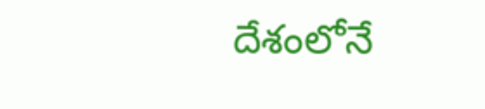దేశంలోనే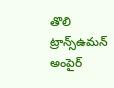తొలి ట్రాన్స్ఉమన్ అంపైర్